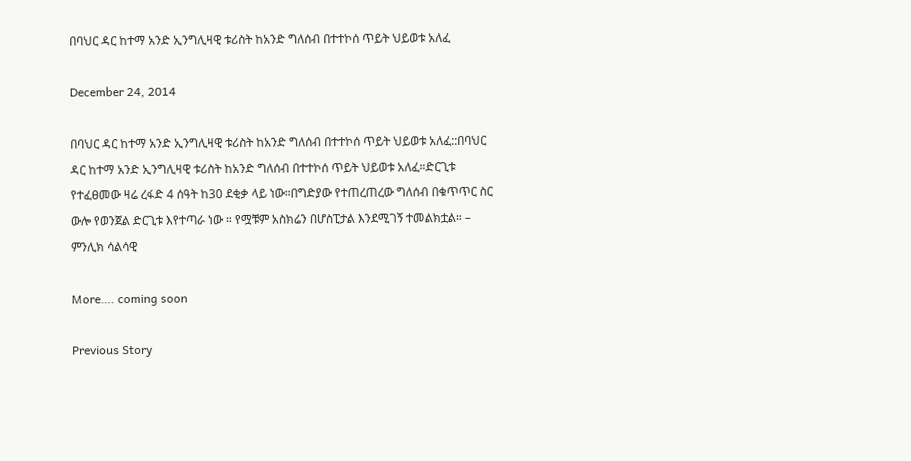በባህር ዳር ከተማ አንድ ኢንግሊዛዊ ቱሪስት ከአንድ ግለሰብ በተተኮሰ ጥይት ህይወቱ አለፈ

December 24, 2014

በባህር ዳር ከተማ አንድ ኢንግሊዛዊ ቱሪስት ከአንድ ግለሰብ በተተኮሰ ጥይት ህይወቱ አለፈ::በባህር ዳር ከተማ አንድ ኢንግሊዛዊ ቱሪስት ከአንድ ግለሰብ በተተኮሰ ጥይት ህይወቱ አለፈ።ድርጊቱ የተፈፀመው ዛሬ ረፋድ 4 ሰዓት ከ30 ደቂቃ ላይ ነው።በግድያው የተጠረጠረው ግለሰብ በቁጥጥር ስር ውሎ የወንጀል ድርጊቱ እየተጣራ ነው ። የሟቹም አስክሬን በሆስፒታል እንደሚገኝ ተመልክቷል። – ምንሊክ ሳልሳዊ

More…. coming soon

Previous Story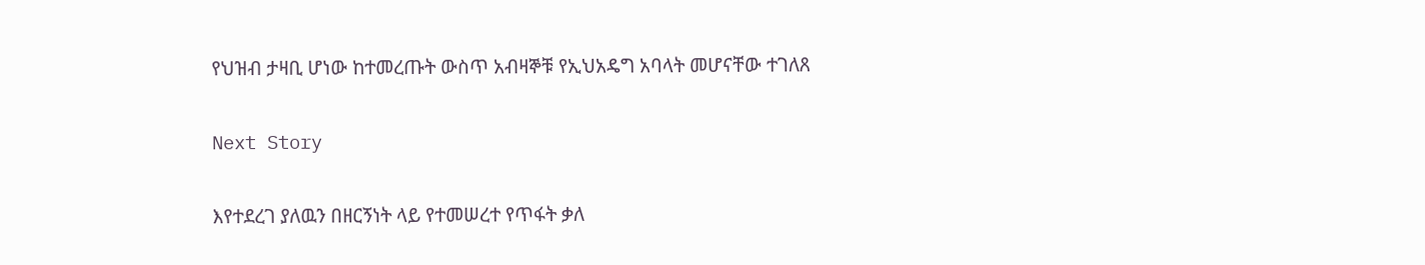የህዝብ ታዛቢ ሆነው ከተመረጡት ውስጥ አብዛኞቹ የኢህአዴግ አባላት መሆናቸው ተገለጸ

Next Story

እየተደረገ ያለዉን በዘርኝነት ላይ የተመሠረተ የጥፋት ቃለ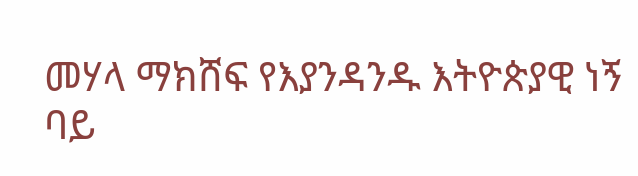መሃላ ማክሸፍ የእያንዳንዱ እትዮጵያዊ ነኝ ባይ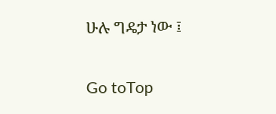ሁሉ ግዴታ ነው ፤

Go toTop